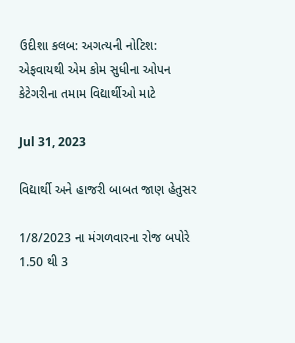ઉદીશા કલબ: અગત્યની નોટિશ: એફવાયથી એમ કોમ સુધીના ઓપન કેટેગરીના તમામ વિદ્યાર્થીઓ માટે

Jul 31, 2023

વિદ્યાર્થી અને હાજરી બાબત જાણ હેતુસર

1/8/2023 ના મંગળવારના રોજ બપોરે 1.50 થી 3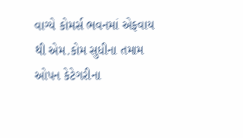વાગ્યે કોમર્સ ભવનમાં એફવાય થી એમ.કોમ સુધીના તમામ ઓપન કેટેગરીના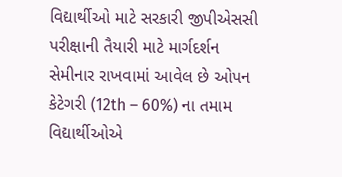વિદ્યાર્થીઓ માટે સરકારી જીપીએસસી પરીક્ષાની તૈયારી માટે માર્ગદર્શન સેમીનાર રાખવામાં આવેલ છે ઓપન કેટેગરી (12th – 60%) ના તમામ વિદ્યાર્થીઓએ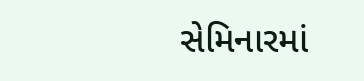સેમિનારમાં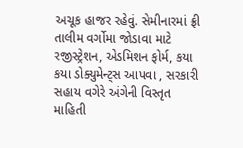અચૂક હાજર રહેવું. સેમીનારમાં ફ્રી તાલીમ વર્ગોમા જોડાવા માટે રજીસ્ટ્રેશન, એડમિશન ફોર્મ, કયા કયા ડોક્યુમેન્ટ્સ આપવા , સરકારી સહાય વગેરે અંગેની વિસ્તૃત માહિતી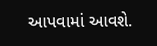આપવામાં આવશે.